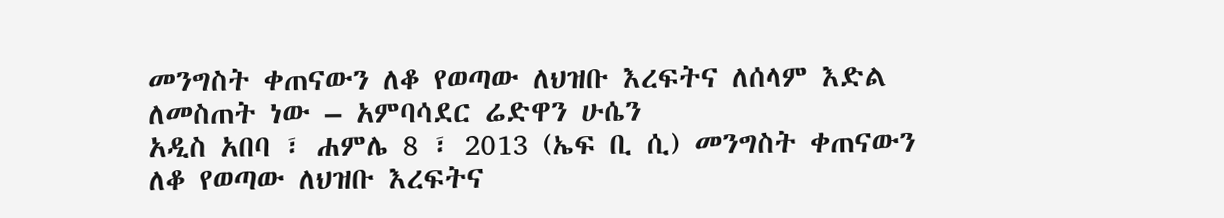መንግስት ቀጠናውን ለቆ የወጣው ለህዝቡ እረፍትና ለሰላም እድል ለመስጠት ነው – አምባሳደር ሬድዋን ሁሴን
አዲስ አበባ ፣ ሐምሌ 8 ፣ 2013 (ኤፍ ቢ ሲ) መንግስት ቀጠናውን ለቆ የወጣው ለህዝቡ እረፍትና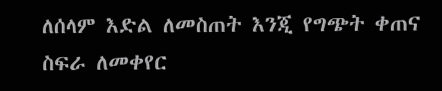ለሰላም እድል ለመስጠት እንጂ የግጭት ቀጠና ስፍራ ለመቀየር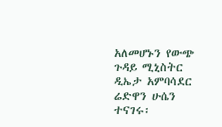አለመሆኑን የውጭ ጉዳይ ሚኒስትር ዲኤታ አምባሳደር ሬድዋን ሁሴን ተናገሩ፡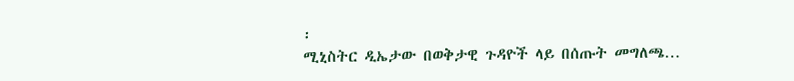፡
ሚኒስትር ዲኤታው በወቅታዊ ጉዳዮች ላይ በሰጡት መግለጫ…